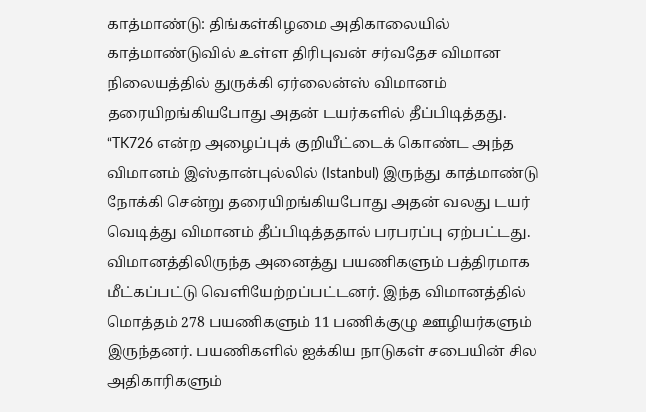காத்மாண்டு: திங்கள்கிழமை அதிகாலையில் காத்மாண்டுவில் உள்ள திரிபுவன் சர்வதேச விமான நிலையத்தில் துருக்கி ஏர்லைன்ஸ் விமானம் தரையிறங்கியபோது அதன் டயர்களில் தீப்பிடித்தது. “TK726 என்ற அழைப்புக் குறியீட்டைக் கொண்ட அந்த விமானம் இஸ்தான்புல்லில் (Istanbul) இருந்து காத்மாண்டு நோக்கி சென்று தரையிறங்கியபோது அதன் வலது டயர் வெடித்து விமானம் தீப்பிடித்ததால் பரபரப்பு ஏற்பட்டது.
விமானத்திலிருந்த அனைத்து பயணிகளும் பத்திரமாக மீட்கப்பட்டு வெளியேற்றப்பட்டனர். இந்த விமானத்தில் மொத்தம் 278 பயணிகளும் 11 பணிக்குழு ஊழியர்களும் இருந்தனர். பயணிகளில் ஐக்கிய நாடுகள் சபையின் சில அதிகாரிகளும்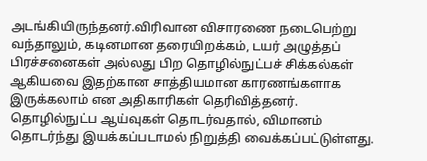அடங்கியிருந்தனர்.விரிவான விசாரணை நடைபெற்று வந்தாலும், கடினமான தரையிறக்கம், டயர் அழுத்தப் பிரச்சனைகள் அல்லது பிற தொழில்நுட்பச் சிக்கல்கள் ஆகியவை இதற்கான சாத்தியமான காரணங்களாக இருக்கலாம் என அதிகாரிகள் தெரிவித்தனர்.
தொழில்நுட்ப ஆய்வுகள் தொடர்வதால், விமானம் தொடர்ந்து இயக்கப்படாமல் நிறுத்தி வைக்கப்பட்டுள்ளது.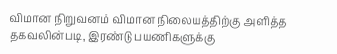விமான நிறுவனம் விமான நிலையத்திற்கு அளித்த தகவலின்படி, இரண்டு பயணிகளுக்கு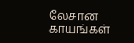லேசான காயங்கள்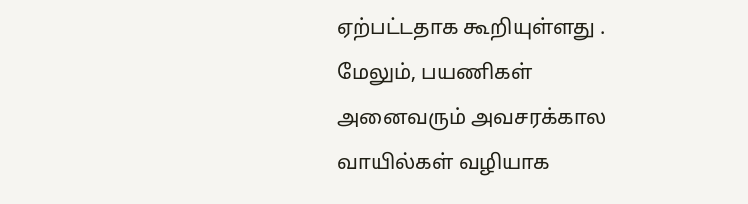ஏற்பட்டதாக கூறியுள்ளது . மேலும், பயணிகள் அனைவரும் அவசரக்கால வாயில்கள் வழியாக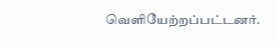வெளியேற்றப்பட்டனர்.